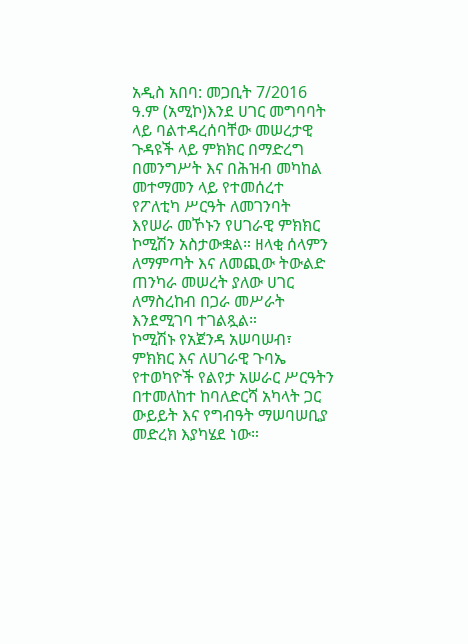አዲስ አበባ: መጋቢት 7/2016 ዓ.ም (አሚኮ)እንደ ሀገር መግባባት ላይ ባልተዳረሰባቸው መሠረታዊ ጉዳዩች ላይ ምክክር በማድረግ በመንግሥት እና በሕዝብ መካከል መተማመን ላይ የተመሰረተ የፖለቲካ ሥርዓት ለመገንባት እየሠራ መኾኑን የሀገራዊ ምክክር ኮሚሽን አስታውቋል። ዘላቂ ሰላምን ለማምጣት እና ለመጪው ትውልድ ጠንካራ መሠረት ያለው ሀገር ለማስረከብ በጋራ መሥራት እንደሚገባ ተገልጿል።
ኮሚሽኑ የአጀንዳ አሠባሠብ፣ ምክክር እና ለሀገራዊ ጉባኤ የተወካዮች የልየታ አሠራር ሥርዓትን በተመለከተ ከባለድርሻ አካላት ጋር ውይይት እና የግብዓት ማሠባሠቢያ መድረክ እያካሄደ ነው።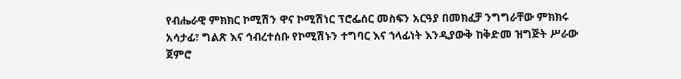የብሔራዊ ምክክር ኮሚሽን ዋና ኮሚሽነር ፕሮፌሰር መስፍን አርዓያ በመክፈቻ ንግግራቸው ምክክሩ አሳታፊ፣ ግልጽ እና ኅብረተሰቡ የኮሚሽኑን ተግባር እና ኀላፊነት እንዲያውቅ ከቅድመ ዝግጅት ሥራው ጀምሮ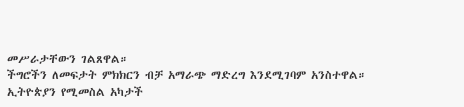መሥራታቸውን ገልጸዋል።
ችግሮችን ለመፍታት ምክክርን ብቻ አማራጭ ማድረግ እንደሚገባም አንስተዋል።
ኢትዮጵያን የሚመስል አካታች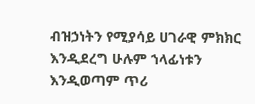ብዝኃነትን የሚያሳይ ሀገራዊ ምክክር እንዲደረግ ሁሉም ኀላፊነቱን እንዲወጣም ጥሪ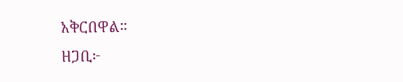አቅርበዋል።
ዘጋቢ፦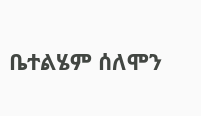ቤተልሄም ሰለሞን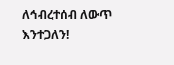ለኅብረተሰብ ለውጥ እንተጋለን!